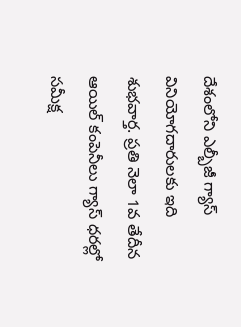దేశంలోని ఎల్బీజీ గ్యాస్ వినియోగదారులకు ఇది శుభవార్త. ప్రతి నెలా 1వ తేదీన ఆయిల్ కంపెనీలు గ్యాస్ ధరల్లో సమీక్ష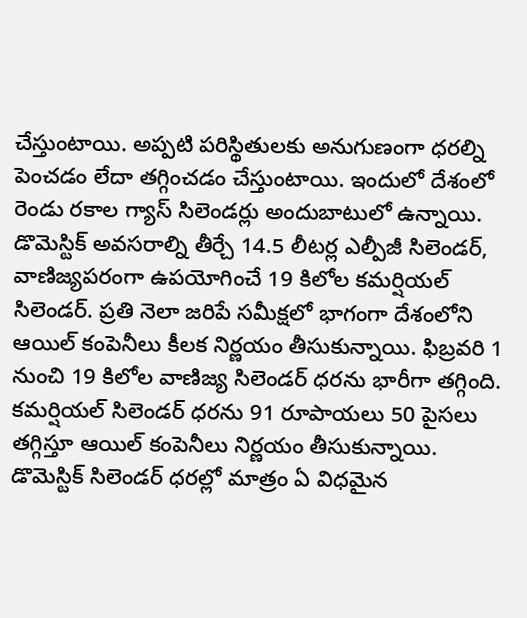చేస్తుంటాయి. అప్పటి పరిస్థితులకు అనుగుణంగా ధరల్ని పెంచడం లేదా తగ్గించడం చేస్తుంటాయి. ఇందులో దేశంలో రెండు రకాల గ్యాస్ సిలెండర్లు అందుబాటులో ఉన్నాయి. డొమెస్టిక్ అవసరాల్ని తీర్చే 14.5 లీటర్ల ఎల్పీజీ సిలెండర్, వాణిజ్యపరంగా ఉపయోగించే 19 కిలోల కమర్షియల్ సిలెండర్. ప్రతి నెలా జరిపే సమీక్షలో భాగంగా దేశంలోని ఆయిల్ కంపెనీలు కీలక నిర్ణయం తీసుకున్నాయి. ఫిబ్రవరి 1 నుంచి 19 కిలోల వాణిజ్య సిలెండర్ ధరను భారీగా తగ్గింది. కమర్షియల్ సిలెండర్ ధరను 91 రూపాయలు 50 పైసలు తగ్గిస్తూ ఆయిల్ కంపెనీలు నిర్ణయం తీసుకున్నాయి. డొమెస్టిక్ సిలెండర్ ధరల్లో మాత్రం ఏ విధమైన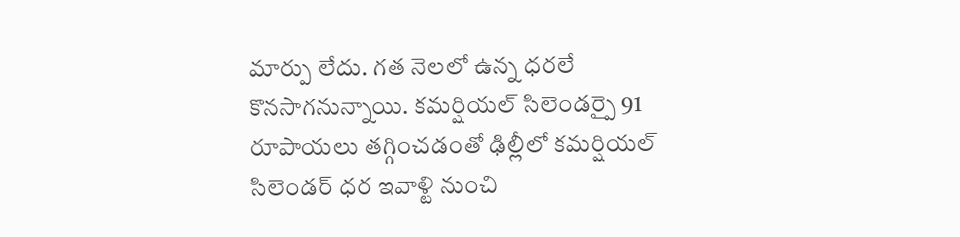మార్పు లేదు. గత నెలలో ఉన్న ధరలే కొనసాగనున్నాయి. కమర్షియల్ సిలెండర్పై 91 రూపాయలు తగ్గించడంతో ఢిల్లీలో కమర్షియల్ సిలెండర్ ధర ఇవాళ్టి నుంచి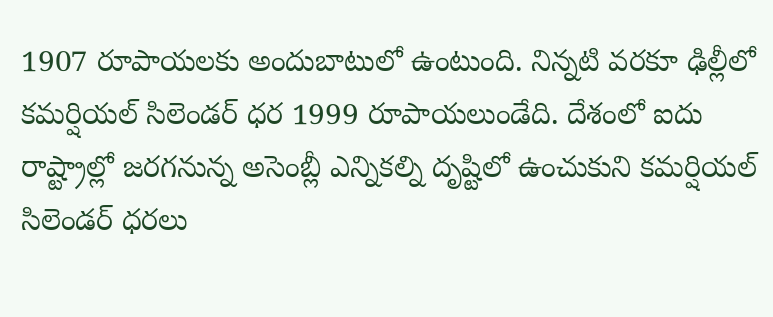1907 రూపాయలకు అందుబాటులో ఉంటుంది. నిన్నటి వరకూ ఢిల్లీలో కమర్షియల్ సిలెండర్ ధర 1999 రూపాయలుండేది. దేశంలో ఐదు రాష్ట్రాల్లో జరగనున్న అసెంబ్లీ ఎన్నికల్ని దృష్టిలో ఉంచుకుని కమర్షియల్ సిలెండర్ ధరలు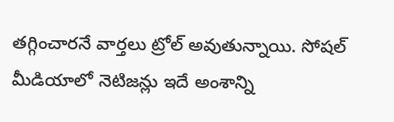తగ్గించారనే వార్తలు ట్రోల్ అవుతున్నాయి. సోషల్ మీడియాలో నెటిజన్లు ఇదే అంశాన్ని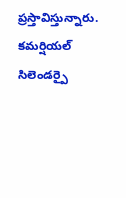ప్రస్తావిస్తున్నారు.
కమర్షియల్ సిలెండర్పై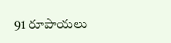91 రూపాయలు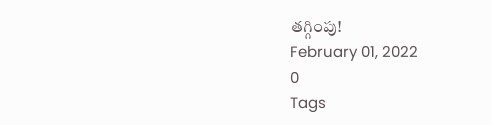తగ్గింపు!
February 01, 2022
0
Tags